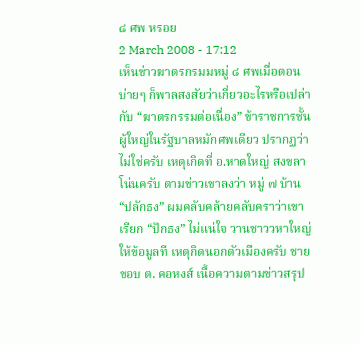๘ ศพ หรอย
2 March 2008 - 17:12
เห็นข่าวฆาตรกรมมหมู่ ๘ ศพเมื่อตอนบ่ายๆ ก็พาลสงสัยว่าเกี่ยวอะไรหรือเปล่ากับ “ฆาตรกรรมต่อเนื่อง” ข้าราชการชั้นผู้ใหญ่ในรัฐบาลหมักศพเดียว ปรากฏว่าไม่ใช่ครับ เหตุเกิดที่ อ.หาดใหญ่ สงขลาโน่นครับ ตามข่าวเขาลงว่า หมู่ ๗ บ้าน “ปลักธง” ผมคลับคล้ายคลับคราว่าเขาเรียก “ปักธง” ไม่แน่ใจ วานชาววหาใหญ่ให้ข้อมูลที เหตุกิดนอกตัวเมืองครับ ชายขอบ ต. คอหงส์ เนื้อความตามข่าวสรุป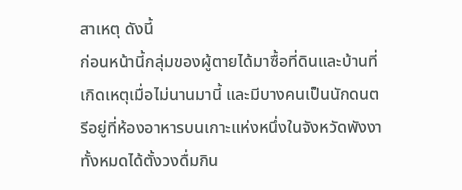สาเหตุ ดังนี้
ก่อนหน้านี้กลุ่มของผู้ตายได้มาซื้อที่ดินและบ้านที่เกิดเหตุเมื่อไม่นานมานี้ และมีบางคนเป็นนักดนตรีอยู่ที่ห้องอาหารบนเกาะแห่งหนึ่งในจังหวัดพังงา ทั้งหมดได้ตั้งวงดื่มกิน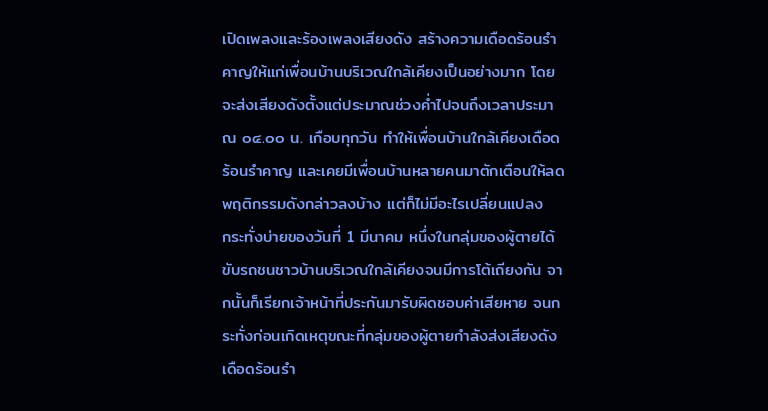เปิดเพลงและร้องเพลงเสียงดัง สร้างความเดือดร้อนรำคาญให้แก่เพื่อนบ้านบริเวณใกล้เคียงเป็นอย่างมาก โดยจะส่งเสียงดังตั้งแต่ประมาณช่วงค่ำไปจนถึงเวลาประมาณ ๐๔.๐๐ น. เกือบทุกวัน ทำให้เพื่อนบ้านใกล้เคียงเดือดร้อนรำคาญ และเคยมีเพื่อนบ้านหลายคนมาตักเตือนให้ลดพฤติกรรมดังกล่าวลงบ้าง แต่ก็ไม่มีอะไรเปลี่ยนแปลง
กระทั่งบ่ายของวันที่ 1 มีนาคม หนึ่งในกลุ่มของผู้ตายได้ขับรถชนชาวบ้านบริเวณใกล้เคียงจนมีการโต้เถียงกัน จากนั้นก็เรียกเจ้าหน้าที่ประกันมารับผิดชอบค่าเสียหาย จนกระทั่งก่อนเกิดเหตุขณะที่กลุ่มของผู้ตายกำลังส่งเสียงดังเดือดร้อนรำ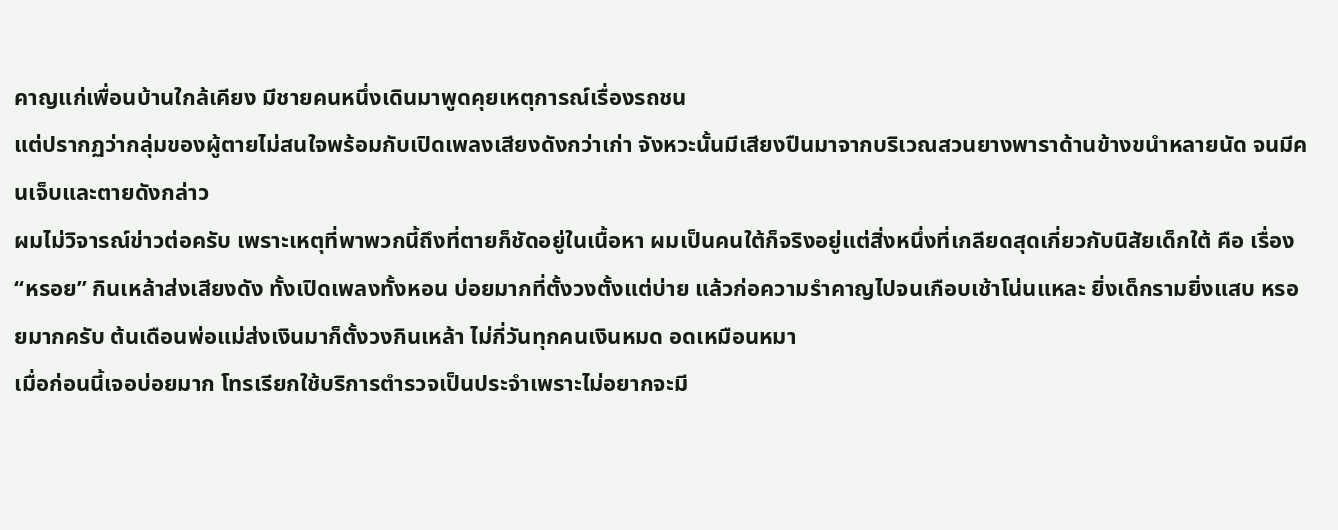คาญแก่เพื่อนบ้านใกล้เคียง มีชายคนหนึ่งเดินมาพูดคุยเหตุการณ์เรื่องรถชน
แต่ปรากฏว่ากลุ่มของผู้ตายไม่สนใจพร้อมกับเปิดเพลงเสียงดังกว่าเก่า จังหวะนั้นมีเสียงปืนมาจากบริเวณสวนยางพาราด้านข้างขนำหลายนัด จนมีคนเจ็บและตายดังกล่าว
ผมไม่วิจารณ์ข่าวต่อครับ เพราะเหตุที่พาพวกนี้ถึงที่ตายก็ชัดอยู่ในเนื้อหา ผมเป็นคนใต้ก็จริงอยู่แต่สิ่งหนึ่งที่เกลียดสุดเกี่ยวกับนิสัยเด็กใต้ คือ เรื่อง “หรอย” กินเหล้าส่งเสียงดัง ทั้งเปิดเพลงทั้งหอน บ่อยมากที่ตั้งวงตั้งแต่บ่าย แล้วก่อความรำคาญไปจนเกือบเช้าโน่นแหละ ยิ่งเด็กรามยิ่งแสบ หรอยมากครับ ต้นเดือนพ่อแม่ส่งเงินมาก็ตั้งวงกินเหล้า ไม่กี่วันทุกคนเงินหมด อดเหมือนหมา
เมื่อก่อนนี้เจอบ่อยมาก โทรเรียกใช้บริการตำรวจเป็นประจำเพราะไม่อยากจะมี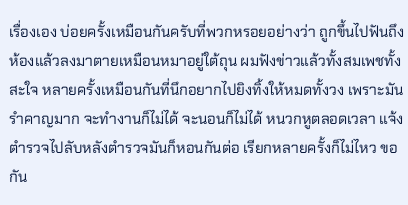เรื่องเอง บ่อยครั้งเหมือนกันครับที่พวกหรอยอย่างว่า ถูกขึ้นไปฟันถึงห้องแล้วลงมาตายเหมือนหมาอยู่ใต้ถุน ผมฟังข่าวแล้วทั้งสมเพชทั้งสะใจ หลายครั้งเหมือนกันที่นึกอยากไปยิงทิ้งให้หมดทั้งวง เพราะมันรำคาญมาก จะทำงานก็ไม่ได้ จะนอนก็ไม่ได้ หนวกหูตลอดเวลา แจ้งตำรวจไปลับหลังตำรวจมันก็หอนกันต่อ เรียกหลายครั้งก็ไม่ไหว ขอกัน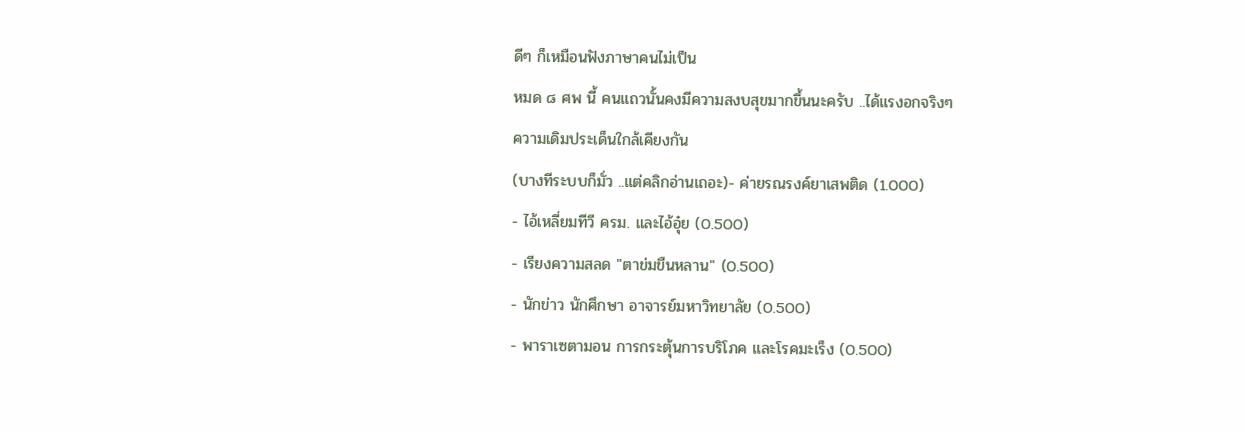ดีๆ ก็เหมือนฟังภาษาคนไม่เป็น
หมด ๘ ศพ นี้ คนแถวนั้นคงมีความสงบสุขมากขึ้นนะครับ ..ได้แรงอกจริงๆ
ความเดิมประเด็นใกล้เคียงกัน
(บางทีระบบก็มั่ว ..แต่คลิกอ่านเถอะ)- ค่ายรณรงค์ยาเสพติด (1.000)
- ไอ้เหลี่ยมทีวี ครม. และไอ้อุ๋ย (0.500)
- เรียงความสลด "ตาข่มขืนหลาน" (0.500)
- นักข่าว นักศึกษา อาจารย์มหาวิทยาลัย (0.500)
- พาราเซตามอน การกระตุ้นการบริโภค และโรคมะเร็ง (0.500)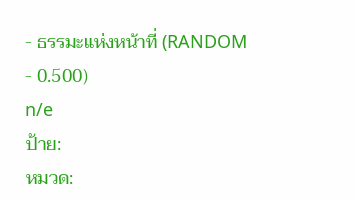- ธรรมะแห่งหน้าที่ (RANDOM - 0.500)
n/e
ป้าย:
หมวด: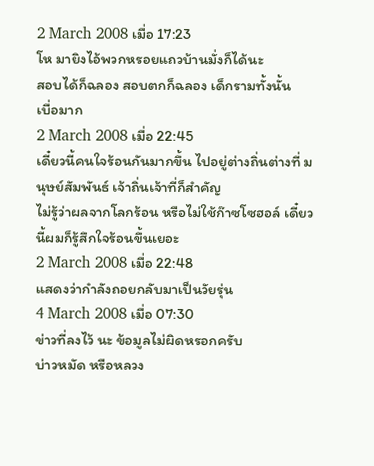2 March 2008 เมื่อ 17:23
โห มายิงไอ้พวกหรอยแถวบ้านมั่งก็ได้นะ
สอบได้ก็ฉลอง สอบตกก็ฉลอง เด็กรามทั้งนั้น
เบื่อมาก
2 March 2008 เมื่อ 22:45
เดี๋ยวนี้คนใจร้อนกันมากขึ้น ไปอยู่ต่างถิ่นต่างที่ มนุษย์สัมพันธ์ เจ้าถิ่นเจ้าที่ก็สำคัญ
ไม่รู้ว่าผลจากโลกร้อน หรือไม่ใช้ก๊าซโซฮอล์ เดี๋ยวนี้ผมก็รู้สึกใจร้อนขึ้นเยอะ
2 March 2008 เมื่อ 22:48
แสดงว่ากำลังถอยกลับมาเป็นวัยรุ่น
4 March 2008 เมื่อ 07:30
ข่าวที่ลงไว้ นะ ข้อมูลไม่ผิดหรอกครับ
บ่าวหมัด หรือหลวง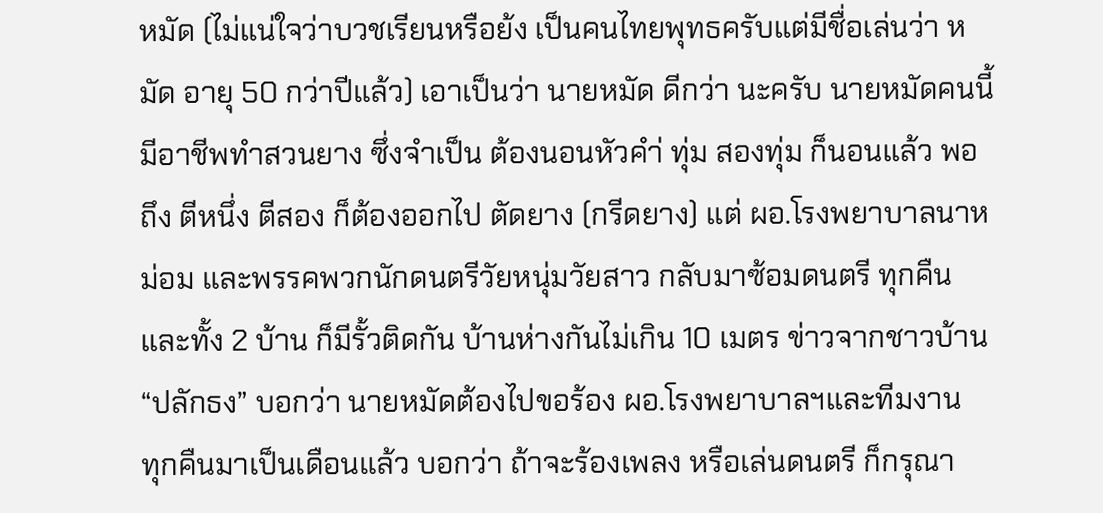หมัด (ไม่แน่ใจว่าบวชเรียนหรือย้ง เป็นคนไทยพุทธครับแต่มีชื่อเล่นว่า หมัด อายุ 50 กว่าปีแล้ว) เอาเป็นว่า นายหมัด ดีกว่า นะครับ นายหมัดคนนี้มีอาชีพทำสวนยาง ซึ่งจำเป็น ต้องนอนหัวคำ่ ทุ่ม สองทุ่ม ก็นอนแล้ว พอถึง ตีหนึ่ง ตีสอง ก็ต้องออกไป ตัดยาง (กรีดยาง) แต่ ผอ.โรงพยาบาลนาหม่อม และพรรคพวกนักดนตรีวัยหนุ่มวัยสาว กลับมาซ้อมดนตรี ทุกคืน และทั้ง 2 บ้าน ก็มีรั้วติดกัน บ้านห่างกันไม่เกิน 10 เมตร ข่าวจากชาวบ้าน “ปลักธง” บอกว่า นายหมัดต้องไปขอร้อง ผอ.โรงพยาบาลฯและทีมงาน
ทุกคืนมาเป็นเดือนแล้ว บอกว่า ถ้าจะร้องเพลง หรือเล่นดนตรี ก็กรุณา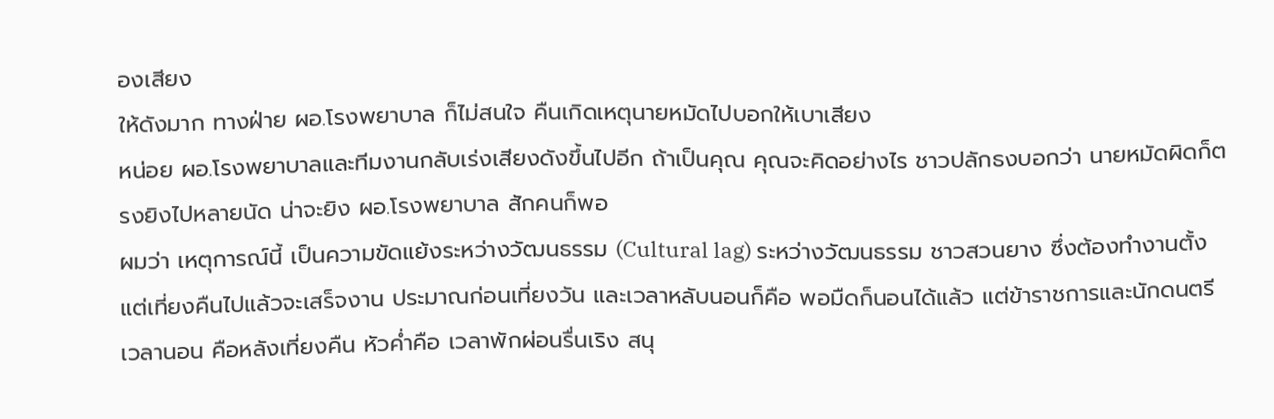องเสียง
ให้ดังมาก ทางฝ่าย ผอ.โรงพยาบาล ก็ไม่สนใจ คืนเกิดเหตุนายหมัดไปบอกให้เบาเสียง
หน่อย ผอ.โรงพยาบาลและทีมงานกลับเร่งเสียงดังขึ้นไปอีก ถ้าเป็นคุณ คุณจะคิดอย่างไร ชาวปลักธงบอกว่า นายหมัดผิดก็ตรงยิงไปหลายนัด น่าจะยิง ผอ.โรงพยาบาล สักคนก็พอ
ผมว่า เหตุการณ์นี้ เป็นความขัดแย้งระหว่างวัฒนธรรม (Cultural lag) ระหว่างวัฒนธรรม ชาวสวนยาง ซึ่งต้องทำงานตั้งแต่เที่ยงคืนไปแล้วจะเสร็จงาน ประมาณก่อนเที่ยงวัน และเวลาหลับนอนก็คือ พอมืดก็นอนได้แล้ว แต่ข้าราชการและนักดนตรี เวลานอน คือหลังเที่ยงคืน หัวค่ำคือ เวลาพักผ่อนรื่นเริง สนุ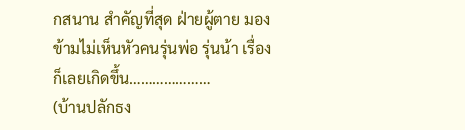กสนาน สำคัญที่สุด ฝ่ายผู้ตาย มองข้ามไม่เห็นหัวคนรุ่นพ่อ รุ่นน้า เรื่องก็เลยเกิดขึ้น…………………
(บ้านปลักธง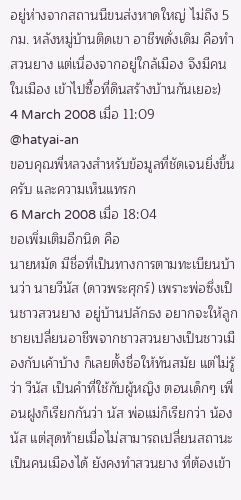อยู่ห่างจากสถานนีขนส่งหาดใหญ่ ไม่ถึง 5 กม. หลังหมู่บ้านติดเขา อาชีพดั่งเดิม คือทำสวนยาง แต่เนื่องจากอยู่ใกล้เมือง จึงมีคนในเมือง เข้าไปซื้อที่ดินสร้างบ้านกันเยอะ)
4 March 2008 เมื่อ 11:09
@hatyai-an
ขอบคุณพี่หลวงสำหรับข้อมูลที่ชัดเจนยิ่งขึ้นครับ และความเห็นแทรก
6 March 2008 เมื่อ 18:04
ขอเพิ่มเติมอีกนิด คือ
นายหมัด มีชื่อที่เป็นทางการตามทะเบียนบ้านว่า นายวีนัส (ดาวพระศุกร์) เพราะพ่อซึ่งเป็นชาวสวนยาง อยู่บ้านปลักธง อยากจะให้ลูกชายเปลี่ยนอาชีพจากชาวสวนยางเป็นชาวเมืองกับเค้าบ้าง ก็เลยตั้งชื่อให้ทันสมัย แต่ไม่รู้ว่า วีนัส เป็นคำที่ใช้กับผู้หญิง ตอนเด็กๆ เพื่อนฝูงก็เรียกกันว่า นัส พ่อแม่ก็เรียกว่า น้องนัส แต่สุดท้ายเมื่อไม่สามารถเปลี่ยนสถานะเป็นคนเมืองได้ ยังคงทำสวนยาง ที่ต้องเข้า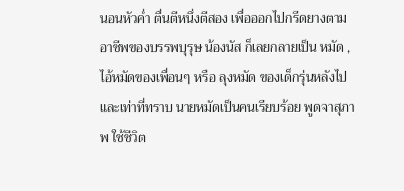นอนหัวค่ำ ตื่นตีหนึ่งตีสอง เพื่อออกไปกรีดยางตามอาชีพของบรรพบุรุษ น้องนัส ก็เลยกลายเป็น หมัด , ไอ้หมัดของเพื่อนๆ หรือ ลุงหมัด ของเด็กรุ่นหลังไป และเท่าที่ทราบ นายหมัดเป็นคนเรียบร้อย พูดจาสุภาพ ใช้ชีวิต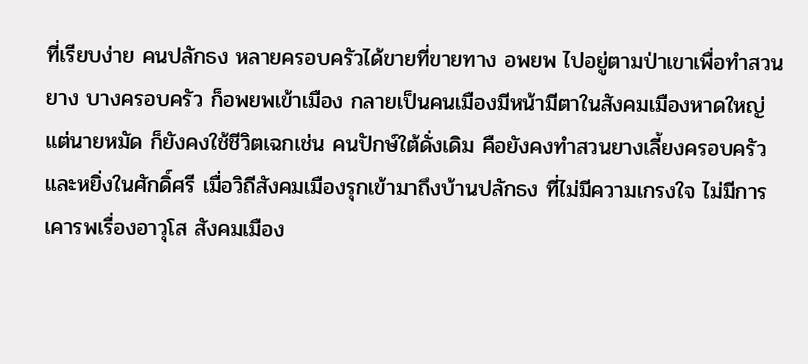ที่เรียบง่าย คนปลักธง หลายครอบครัวได้ขายที่ขายทาง อพยพ ไปอยู่ตามป่าเขาเพื่อทำสวนยาง บางครอบครัว ก็อพยพเข้าเมือง กลายเป็นคนเมืองมีหน้ามีตาในสังคมเมืองหาดใหญ่ แต่นายหมัด ก็ยังคงใช้ชีวิตเฉกเช่น คนปักษ์ใต้ดั่งเดิม คือยังคงทำสวนยางเลี้ยงครอบครัว และหยิ่งในศักดิ์ศรี เมื่อวิถีสังคมเมืองรุกเข้ามาถึงบ้านปลักธง ที่ไม่มีความเกรงใจ ไม่มีการเคารพเรื่องอาวุโส สังคมเมือง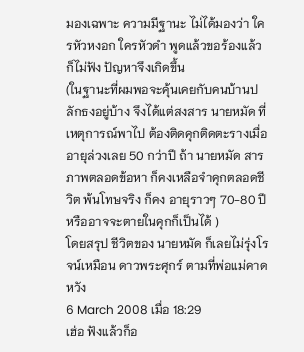มองเฉพาะ ความมีฐานะ ไม่ได้มองว่า ใครหัวหงอก ใครหัวดำ พูดแล้วขอร้องแล้ว ก็ไม่ฟัง ปัญหาจึงเกิดขึ้น
(ในฐานะที่ผมพอจะคุ้นเคยกับคนบ้านปลักธงอยู่บ้าง จึงได้แต่สงสาร นายหมัด ที่เหตุการณ์พาไป ต้องติดคุกติดตะรางเมื่ออายุล่วงเลย 50 กว่าปี ถ้า นายหมัด สารภาพตลอดข้อหา ก็คงเหลือจำคุกตลอดชีวิต พ้นโทษจริง ก็คง อายุราวๆ 70-80 ปี หรืออาจจะตายในคุกก็เป็นได้ )
โดยสรุป ชีวิตของ นายหมัด ก็เลยไม่รุ่งโรจน์เหมือน ดาวพระศุกร์ ตามที่พ่อแม่คาดหวัง
6 March 2008 เมื่อ 18:29
เฮ่อ ฟังแล้วก็อ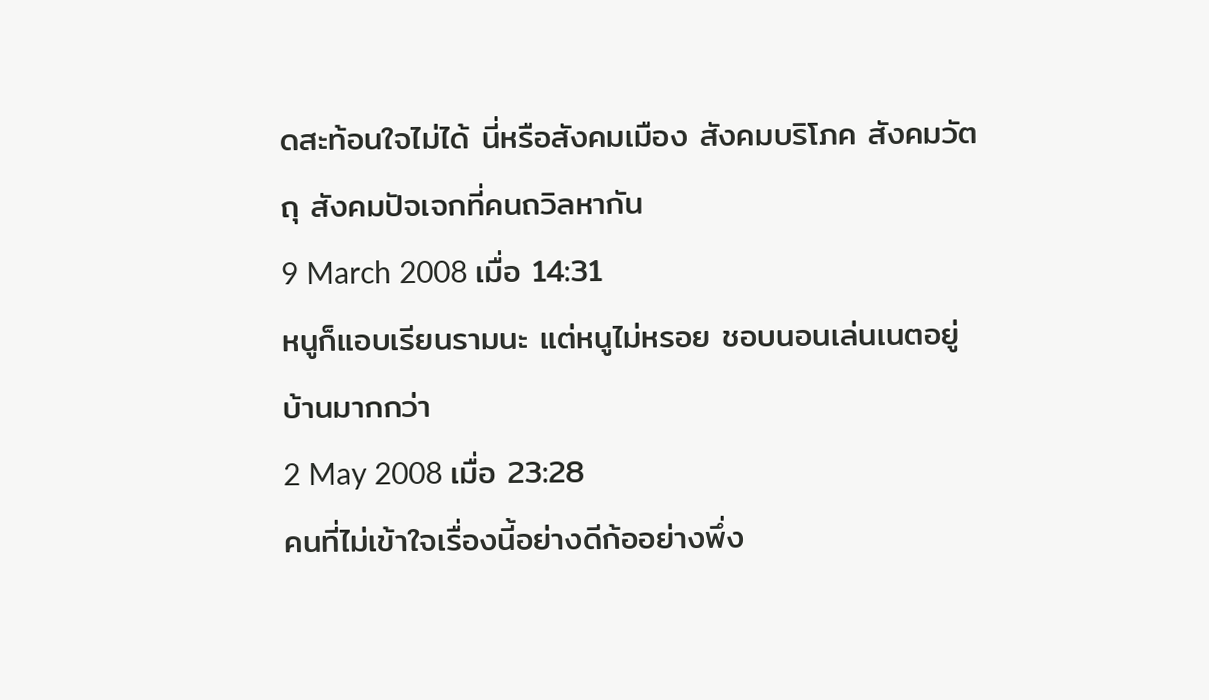ดสะท้อนใจไม่ได้ นี่หรือสังคมเมือง สังคมบริโภค สังคมวัตถุ สังคมปัจเจกที่คนถวิลหากัน
9 March 2008 เมื่อ 14:31
หนูก็แอบเรียนรามนะ แต่หนูไม่หรอย ชอบนอนเล่นเนตอยู่บ้านมากกว่า
2 May 2008 เมื่อ 23:28
คนที่ไม่เข้าใจเรื่องนี้อย่างดีก้ออย่างพึ่ง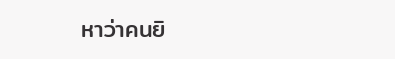หาว่าคนยิ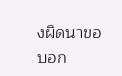งผิดนาขอบอก